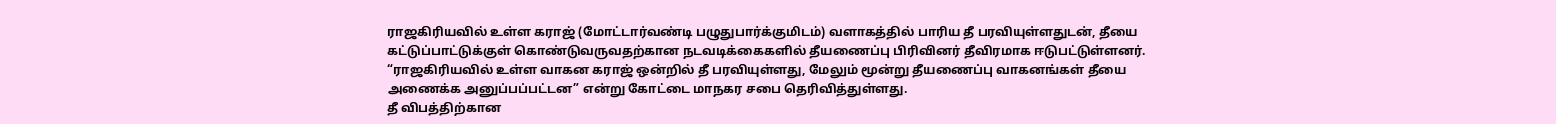ராஜகிரியவில் உள்ள கராஜ் (மோட்டார்வண்டி பழுதுபார்க்குமிடம்) வளாகத்தில் பாரிய தீ பரவியுள்ளதுடன், தீயை கட்டுப்பாட்டுக்குள் கொண்டுவருவதற்கான நடவடிக்கைகளில் தீயணைப்பு பிரிவினர் தீவிரமாக ஈடுபட்டுள்ளனர்.
“ராஜகிரியவில் உள்ள வாகன கராஜ் ஒன்றில் தீ பரவியுள்ளது, மேலும் மூன்று தீயணைப்பு வாகனங்கள் தீயை அணைக்க அனுப்பப்பட்டன” என்று கோட்டை மாநகர சபை தெரிவித்துள்ளது.
தீ விபத்திற்கான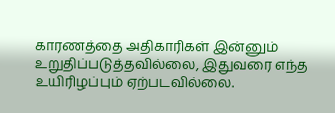காரணத்தை அதிகாரிகள் இன்னும் உறுதிப்படுத்தவில்லை, இதுவரை எந்த உயிரிழப்பும் ஏற்படவில்லை.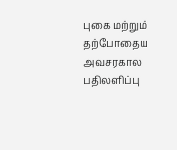புகை மற்றும் தற்போதைய அவசரகால பதிலளிப்பு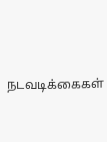நடவடிக்கைகள்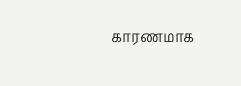காரணமாக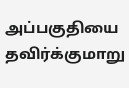அப்பகுதியை தவிர்க்குமாறு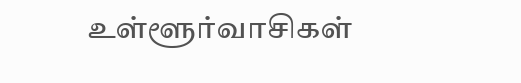உள்ளூர்வாசிகள்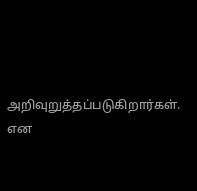அறிவுறுத்தப்படுகிறார்கள். என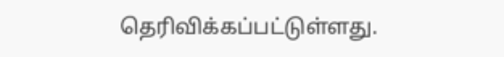தெரிவிக்கப்பட்டுள்ளது.